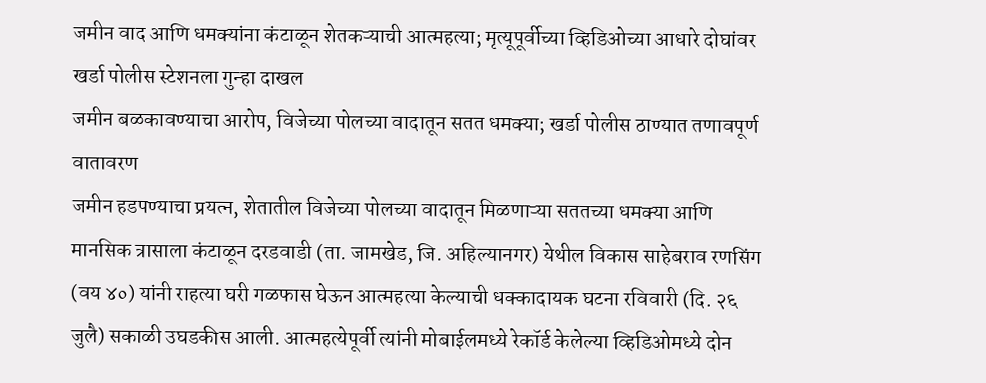जमीन वाद आणि धमक्यांना कंटाळून शेतकऱ्याची आत्महत्या; मृत्यूपूर्वीच्या व्हिडिओच्या आधारे दोघांवर खर्डा पोलीस स्टेशनला गुन्हा दाखल
जमीन बळकावण्याचा आरोप, विजेच्या पोलच्या वादातून सतत धमक्या; खर्डा पोलीस ठाण्यात तणावपूर्ण वातावरण
जमीन हडपण्याचा प्रयत्न, शेतातील विजेच्या पोलच्या वादातून मिळणाऱ्या सततच्या धमक्या आणि मानसिक त्रासाला कंटाळून दरडवाडी (ता. जामखेड, जि. अहिल्यानगर) येथील विकास साहेबराव रणसिंग (वय ४०) यांनी राहत्या घरी गळफास घेऊन आत्महत्या केल्याची धक्कादायक घटना रविवारी (दि. २६ जुलै) सकाळी उघडकीस आली. आत्महत्येपूर्वी त्यांनी मोबाईलमध्ये रेकॉर्ड केलेल्या व्हिडिओमध्ये दोन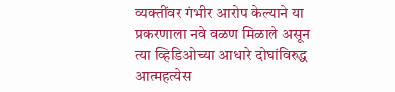व्यक्तींवर गंभीर आरोप केल्याने या प्रकरणाला नवे वळण मिळाले असून त्या व्हिडिओच्या आधारे दोघांविरुद्ध आत्महत्येस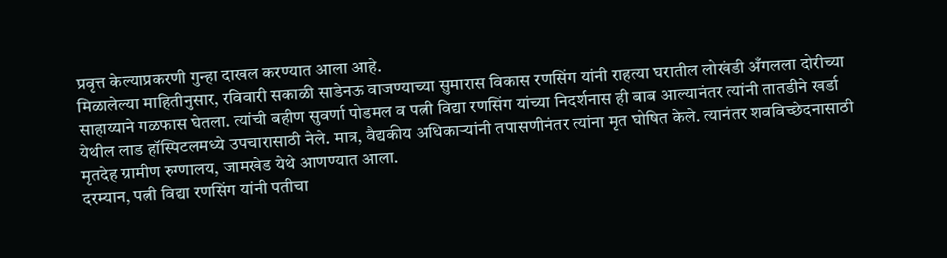प्रवृत्त केल्याप्रकरणी गुन्हा दाखल करण्यात आला आहे.
मिळालेल्या माहितीनुसार, रविवारी सकाळी साडेनऊ वाजण्याच्या सुमारास विकास रणसिंग यांनी राहत्या घरातील लोखंडी अँगलला दोरीच्या साहाय्याने गळफास घेतला. त्यांची बहीण सुवर्णा पोडमल व पत्नी विद्या रणसिंग यांच्या निदर्शनास ही बाब आल्यानंतर त्यांनी तातडीने खर्डा येथील लाड हॉस्पिटलमध्ये उपचारासाठी नेले. मात्र, वैद्यकीय अधिकाऱ्यांनी तपासणीनंतर त्यांना मृत घोषित केले. त्यानंतर शवविच्छेदनासाठी मृतदेह ग्रामीण रुग्णालय, जामखेड येथे आणण्यात आला.
दरम्यान, पत्नी विद्या रणसिंग यांनी पतीचा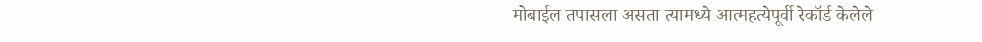मोबाईल तपासला असता त्यामध्ये आत्महत्येपूर्वी रेकॉर्ड केलेले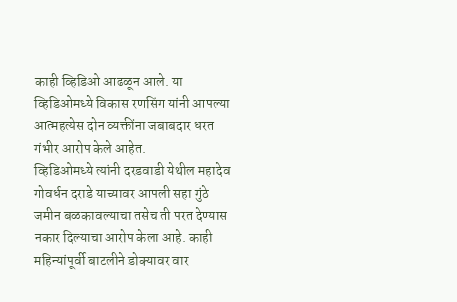काही व्हिडिओ आढळून आले. या व्हिडिओमध्ये विकास रणसिंग यांनी आपल्या आत्महत्येस दोन व्यक्तींना जबाबदार धरत गंभीर आरोप केले आहेत.
व्हिडिओमध्ये त्यांनी दरडवाडी येथील महादेव गोवर्धन दराडे याच्यावर आपली सहा गुंठे जमीन बळकावल्याचा तसेच ती परत देण्यास नकार दिल्याचा आरोप केला आहे. काही महिन्यांपूर्वी बाटलीने डोक्यावर वार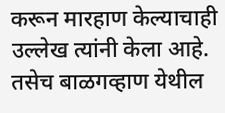करून मारहाण केल्याचाही उल्लेख त्यांनी केला आहे. तसेच बाळगव्हाण येथील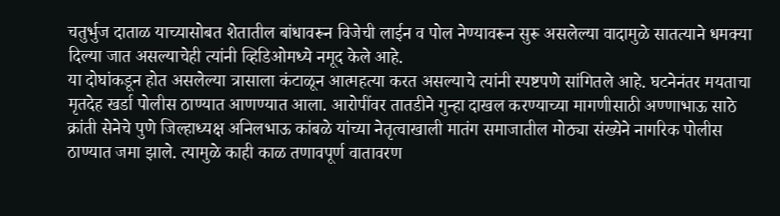चतुर्भुज दाताळ याच्यासोबत शेतातील बांधावरून विजेची लाईन व पोल नेण्यावरून सुरू असलेल्या वादामुळे सातत्याने धमक्या दिल्या जात असल्याचेही त्यांनी व्हिडिओमध्ये नमूद केले आहे.
या दोघांकडून होत असलेल्या त्रासाला कंटाळून आत्महत्या करत असल्याचे त्यांनी स्पष्टपणे सांगितले आहे. घटनेनंतर मयताचा मृतदेह खर्डा पोलीस ठाण्यात आणण्यात आला. आरोपींवर तातडीने गुन्हा दाखल करण्याच्या मागणीसाठी अण्णाभाऊ साठे क्रांती सेनेचे पुणे जिल्हाध्यक्ष अनिलभाऊ कांबळे यांच्या नेतृत्वाखाली मातंग समाजातील मोठ्या संख्येने नागरिक पोलीस ठाण्यात जमा झाले. त्यामुळे काही काळ तणावपूर्ण वातावरण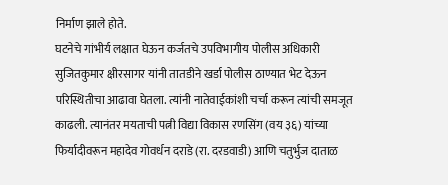निर्माण झाले होते.
घटनेचे गांभीर्य लक्षात घेऊन कर्जतचे उपविभागीय पोलीस अधिकारी सुजितकुमार क्षीरसागर यांनी तातडीने खर्डा पोलीस ठाण्यात भेट देऊन परिस्थितीचा आढावा घेतला. त्यांनी नातेवाईकांशी चर्चा करून त्यांची समजूत काढली. त्यानंतर मयताची पत्नी विद्या विकास रणसिंग (वय ३६) यांच्या फिर्यादीवरून महादेव गोवर्धन दराडे (रा. दरडवाडी) आणि चतुर्भुज दाताळ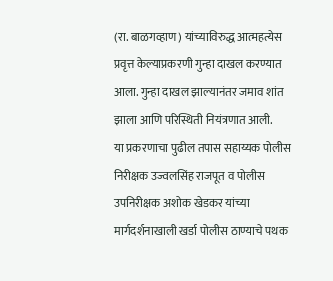(रा. बाळगव्हाण) यांच्याविरुद्ध आत्महत्येस प्रवृत्त केल्याप्रकरणी गुन्हा दाखल करण्यात आला. गुन्हा दाखल झाल्यानंतर जमाव शांत झाला आणि परिस्थिती नियंत्रणात आली.
या प्रकरणाचा पुढील तपास सहाय्यक पोलीस निरीक्षक उज्वलसिंह राजपूत व पोलीस उपनिरीक्षक अशोक खेडकर यांच्या मार्गदर्शनाखाली खर्डा पोलीस ठाण्याचे पथक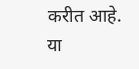करीत आहे.
या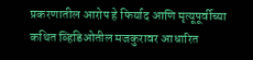प्रकरणातील आरोप हे फिर्याद आणि मृत्यूपूर्वीच्या कथित व्हिडिओतील मजकुरावर आधारित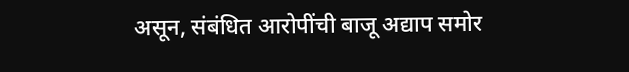असून, संबंधित आरोपींची बाजू अद्याप समोर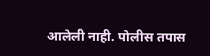आलेली नाही. पोलीस तपास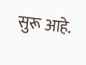सुरू आहे.